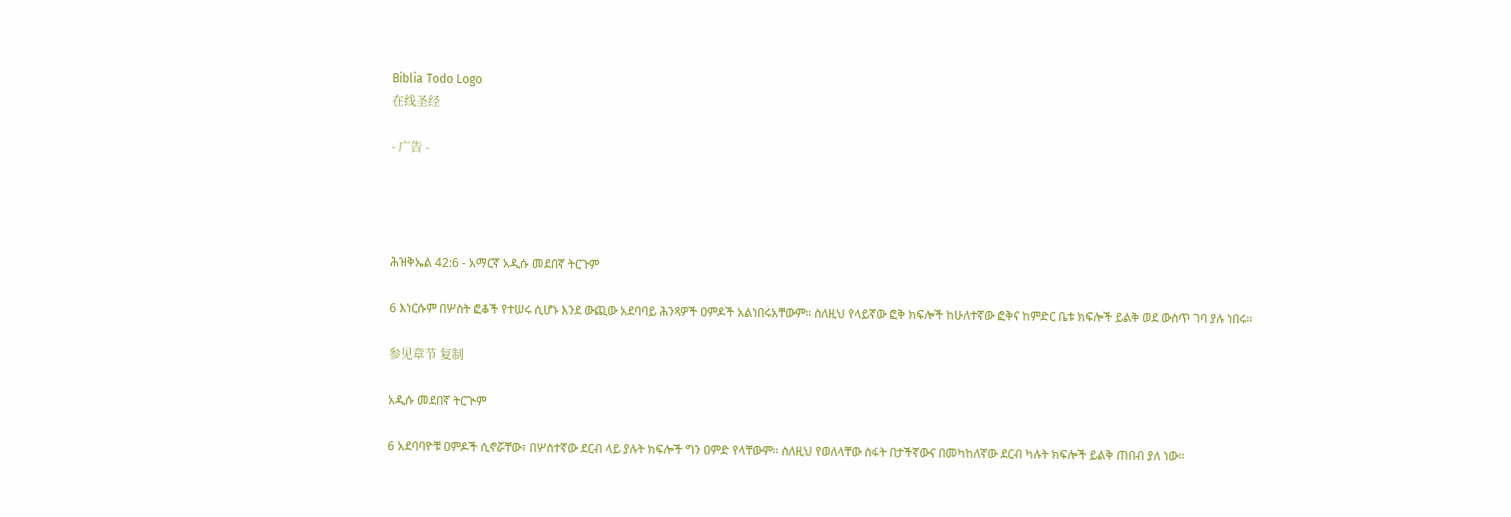Biblia Todo Logo
在线圣经

- 广告 -




ሕዝቅኤል 42:6 - አማርኛ አዲሱ መደበኛ ትርጉም

6 እነርሱም በሦስት ፎቆች የተሠሩ ሲሆኑ እንደ ውጪው አደባባይ ሕንጻዎች ዐምዶች አልነበሩአቸውም። ስለዚህ የላይኛው ፎቅ ክፍሎች ከሁለተኛው ፎቅና ከምድር ቤቱ ክፍሎች ይልቅ ወደ ውስጥ ገባ ያሉ ነበሩ።

参见章节 复制

አዲሱ መደበኛ ትርጒም

6 አደባባዮቹ ዐምዶች ሲኖሯቸው፣ በሦስተኛው ደርብ ላይ ያሉት ክፍሎች ግን ዐምድ የላቸውም። ስለዚህ የወለላቸው ስፋት በታችኛውና በመካከለኛው ደርብ ካሉት ክፍሎች ይልቅ ጠበብ ያለ ነው።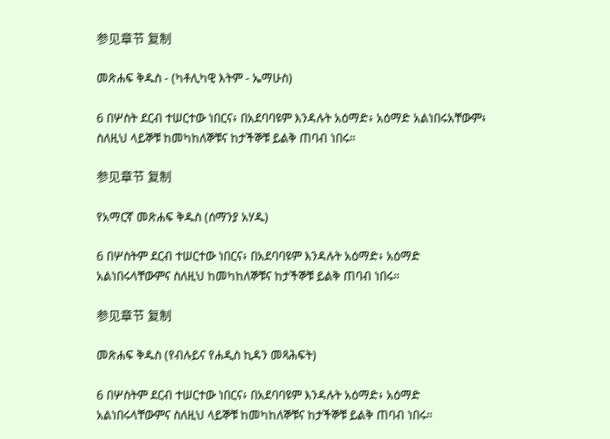参见章节 复制

መጽሐፍ ቅዱስ - (ካቶሊካዊ እትም - ኤማሁስ)

6 በሦስት ደርብ ተሠርተው ነበርና፥ በአደባባዩም እንዳሉት አዕማድ፥ አዕማድ አልነበሩአቸውም፥ ስለዚህ ላይኞቹ ከመካከለኞቹና ከታችኞቹ ይልቅ ጠባብ ነበሩ።

参见章节 复制

የአማርኛ መጽሐፍ ቅዱስ (ሰማንያ አሃዱ)

6 በሦስትም ደርብ ተሠርተው ነበርና፥ በአደባባዩም እንዳሉት አዕማድ፥ አዕማድ አልነበሩላቸውምና ስለዚህ ከመካከለኞቹና ከታችኞቹ ይልቅ ጠባብ ነበሩ።

参见章节 复制

መጽሐፍ ቅዱስ (የብሉይና የሐዲስ ኪዳን መጻሕፍት)

6 በሦስትም ደርብ ተሠርተው ነበርና፥ በአደባባዩም እንዳሉት አዕማድ፥ አዕማድ አልነበሩላቸውምና ስለዚህ ላይኞቹ ከመካከለኞቹና ከታችኞቹ ይልቅ ጠባብ ነበሩ።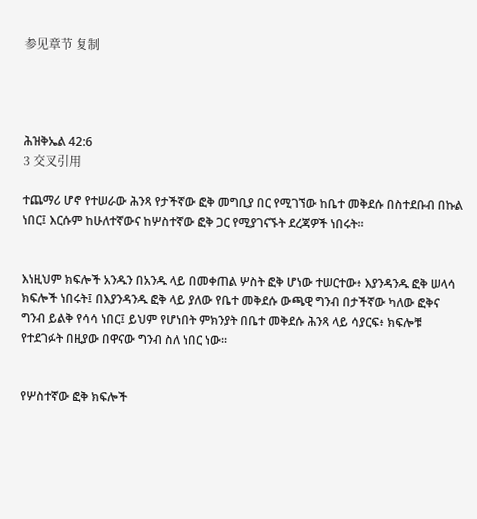参见章节 复制




ሕዝቅኤል 42:6
3 交叉引用

ተጨማሪ ሆኖ የተሠራው ሕንጻ የታችኛው ፎቅ መግቢያ በር የሚገኘው ከቤተ መቅደሱ በስተደቡብ በኩል ነበር፤ እርሱም ከሁለተኛውና ከሦስተኛው ፎቅ ጋር የሚያገናኙት ደረጃዎች ነበሩት።


እነዚህም ክፍሎች አንዱን በአንዱ ላይ በመቀጠል ሦስት ፎቅ ሆነው ተሠርተው፥ እያንዳንዱ ፎቅ ሠላሳ ክፍሎች ነበሩት፤ በእያንዳንዱ ፎቅ ላይ ያለው የቤተ መቅደሱ ውጫዊ ግንብ በታችኛው ካለው ፎቅና ግንብ ይልቅ የሳሳ ነበር፤ ይህም የሆነበት ምክንያት በቤተ መቅደሱ ሕንጻ ላይ ሳያርፍ፥ ክፍሎቹ የተደገፉት በዚያው በዋናው ግንብ ስለ ነበር ነው።


የሦስተኛው ፎቅ ክፍሎች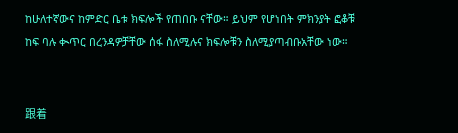ከሁለተኛውና ከምድር ቤቱ ክፍሎች የጠበቡ ናቸው። ይህም የሆነበት ምክንያት ፎቆቹ ከፍ ባሉ ቊጥር በረንዳዎቻቸው ሰፋ ስለሚሉና ክፍሎቹን ስለሚያጣብቡአቸው ነው።


跟着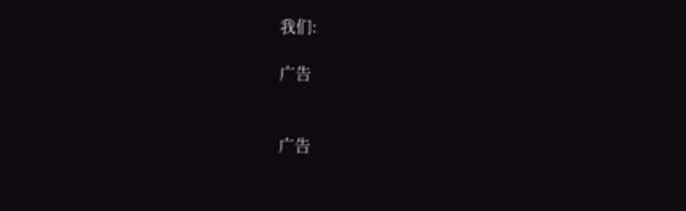我们:

广告


广告